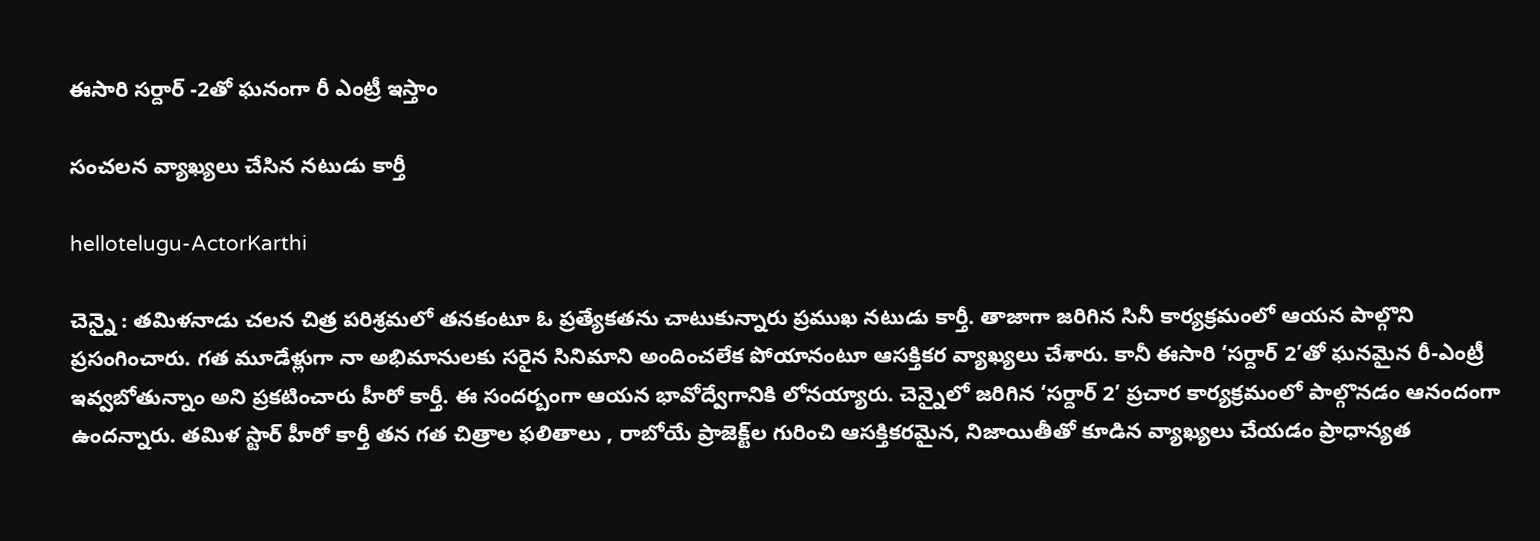ఈసారి స‌ర్దార్ -2తో ఘ‌నంగా రీ ఎంట్రీ ఇస్తాం

సంచ‌ల‌న వ్యాఖ్య‌లు చేసిన న‌టుడు కార్తీ

hellotelugu-ActorKarthi

చెన్నై : త‌మిళ‌నాడు చ‌ల‌న చిత్ర ప‌రిశ్ర‌మ‌లో త‌న‌కంటూ ఓ ప్ర‌త్యేక‌త‌ను చాటుకున్నారు ప్ర‌ముఖ న‌టుడు కార్తీ. తాజాగా జ‌రిగిన సినీ కార్య‌క్ర‌మంలో ఆయ‌న పాల్గొని ప్ర‌సంగించారు. గత మూడేళ్లుగా నా అభిమానులకు సరైన సినిమాని అందించలేక పోయానంటూ ఆస‌క్తిక‌ర వ్యాఖ్య‌లు చేశారు. కానీ ఈసారి ‘సర్దార్ 2’తో ఘనమైన రీ-ఎంట్రీ ఇవ్వబోతున్నాం అని ప్ర‌క‌టించారు హీరో కార్తీ. ఈ సంద‌ర్బంగా ఆయ‌న భావోద్వేగానికి లోన‌య్యారు. చెన్నైలో జరిగిన ‘సర్దార్ 2’ ప్రచార కార్యక్రమంలో పాల్గొన‌డం ఆనందంగా ఉంద‌న్నారు. తమిళ స్టార్ హీరో కార్తీ తన గత చిత్రాల ఫలితాలు , రాబోయే ప్రాజెక్ట్‌ల గురించి ఆసక్తికరమైన, నిజాయితీతో కూడిన వ్యాఖ్యలు చేయ‌డం ప్రాధాన్య‌త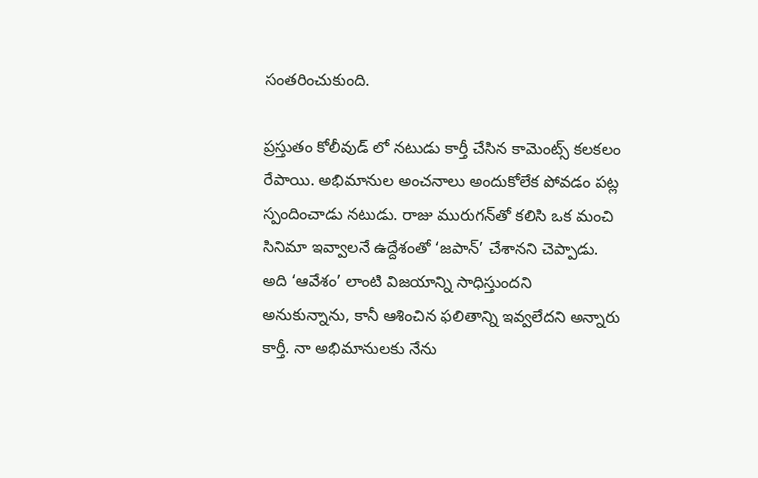సంత‌రించుకుంది.

ప్ర‌స్తుతం కోలీవుడ్ లో న‌టుడు కార్తీ చేసిన కామెంట్స్ క‌ల‌క‌లం రేపాయి. అభిమానుల అంచ‌నాలు అందుకోలేక పోవ‌డం ప‌ట్ల స్పందించాడు న‌టుడు. రాజు మురుగన్‌తో కలిసి ఒక మంచి సినిమా ఇవ్వాలనే ఉద్దేశంతో ‘జపాన్’ చేశానని చెప్పాడు. అది ‘ఆవేశం’ లాంటి విజయాన్ని సాధిస్తుందని అనుకున్నాను, కానీ ఆశించిన ఫలితాన్ని ఇవ్వలేద‌ని అన్నారు కార్తీ. నా అభిమానులకు నేను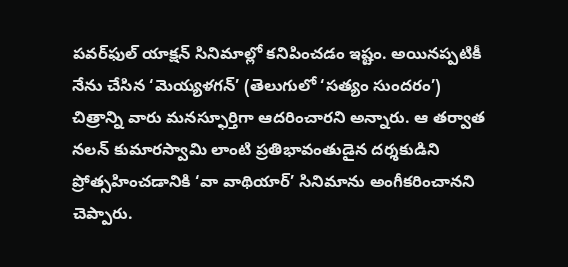పవర్‌ఫుల్ యాక్షన్ సినిమాల్లో కనిపించడం ఇష్టం. అయినప్పటికీ నేను చేసిన ‘మెయ్యళగన్’ (తెలుగులో ‘సత్యం సుందరం’) చిత్రాన్ని వారు మనస్ఫూర్తిగా ఆదరించారని అన్నారు. ఆ తర్వాత నలన్ కుమారస్వామి లాంటి ప్రతిభావంతుడైన దర్శకుడిని ప్రోత్సహించడానికి ‘వా వాథియార్’ సినిమాను అంగీకరించానని చెప్పారు.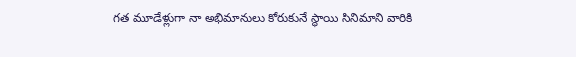గత మూడేళ్లుగా నా అభిమానులు కోరుకునే స్థాయి సినిమాని వారికి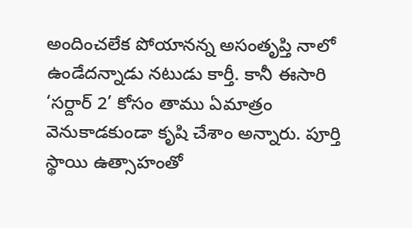అందించలేక పోయానన్న అసంతృప్తి నాలో ఉండేదన్నాడు న‌టుడు కార్తీ. కానీ ఈసారి ‘సర్దార్ 2’ కోసం తాము ఏమాత్రం వెనుకాడకుండా కృషి చేశాం అన్నారు. పూర్తి స్థాయి ఉత్సాహంతో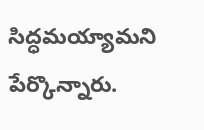సిద్ధమయ్యామ‌ని పేర్కొన్నారు.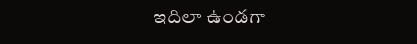ఇదిలా ఉండ‌గా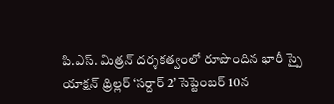పి.ఎస్. మిత్రన్ దర్శకత్వంలో రూపొందిన భారీ స్పై యాక్షన్ థ్రిల్లర్ ‘సర్దార్ 2’ సెప్టెంబర్ 10న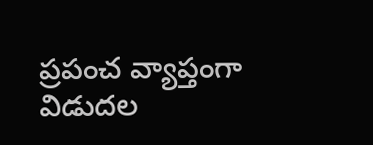ప్రపంచ వ్యాప్తంగా విడుదల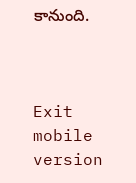కానుంది.



Exit mobile version